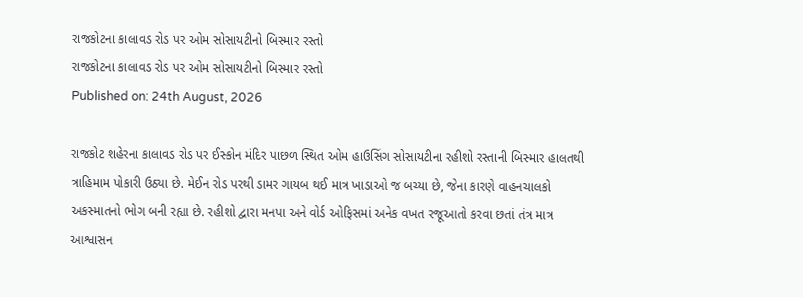રાજકોટના કાલાવડ રોડ પર ઓમ સોસાયટીનો બિસ્માર રસ્તો
રાજકોટના કાલાવડ રોડ પર ઓમ સોસાયટીનો બિસ્માર રસ્તો
Published on: 24th August, 2026

રાજકોટ શહેરના કાલાવડ રોડ પર ઈસ્કોન મંદિર પાછળ સ્થિત ઓમ હાઉસિંગ સોસાયટીના રહીશો રસ્તાની બિસ્માર હાલતથી ત્રાહિમામ પોકારી ઉઠ્યા છે. મેઈન રોડ પરથી ડામર ગાયબ થઈ માત્ર ખાડાઓ જ બચ્યા છે, જેના કારણે વાહનચાલકો અકસ્માતનો ભોગ બની રહ્યા છે. રહીશો દ્વારા મનપા અને વોર્ડ ઓફિસમાં અનેક વખત રજૂઆતો કરવા છતાં તંત્ર માત્ર આશ્વાસન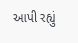આપી રહ્યું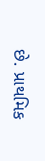છે. પ્રાથમિક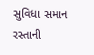સુવિધા સમાન રસ્તાની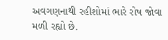અવગણનાથી રહીશોમાં ભારે રોષ જોવા મળી રહ્યો છે.